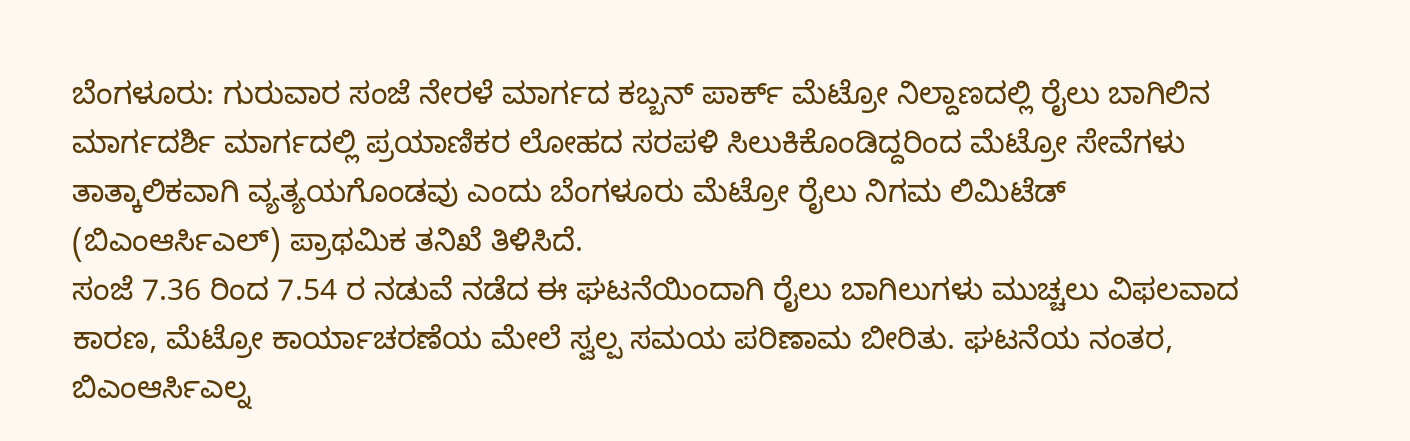ಬೆಂಗಳೂರು: ಗುರುವಾರ ಸಂಜೆ ನೇರಳೆ ಮಾರ್ಗದ ಕಬ್ಬನ್ ಪಾರ್ಕ್ ಮೆಟ್ರೋ ನಿಲ್ದಾಣದಲ್ಲಿ ರೈಲು ಬಾಗಿಲಿನ ಮಾರ್ಗದರ್ಶಿ ಮಾರ್ಗದಲ್ಲಿ ಪ್ರಯಾಣಿಕರ ಲೋಹದ ಸರಪಳಿ ಸಿಲುಕಿಕೊಂಡಿದ್ದರಿಂದ ಮೆಟ್ರೋ ಸೇವೆಗಳು ತಾತ್ಕಾಲಿಕವಾಗಿ ವ್ಯತ್ಯಯಗೊಂಡವು ಎಂದು ಬೆಂಗಳೂರು ಮೆಟ್ರೋ ರೈಲು ನಿಗಮ ಲಿಮಿಟೆಡ್ (ಬಿಎಂಆರ್ಸಿಎಲ್) ಪ್ರಾಥಮಿಕ ತನಿಖೆ ತಿಳಿಸಿದೆ.
ಸಂಜೆ 7.36 ರಿಂದ 7.54 ರ ನಡುವೆ ನಡೆದ ಈ ಘಟನೆಯಿಂದಾಗಿ ರೈಲು ಬಾಗಿಲುಗಳು ಮುಚ್ಚಲು ವಿಫಲವಾದ ಕಾರಣ, ಮೆಟ್ರೋ ಕಾರ್ಯಾಚರಣೆಯ ಮೇಲೆ ಸ್ವಲ್ಪ ಸಮಯ ಪರಿಣಾಮ ಬೀರಿತು. ಘಟನೆಯ ನಂತರ, ಬಿಎಂಆರ್ಸಿಎಲ್ನ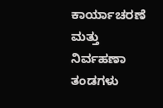ಕಾರ್ಯಾಚರಣೆ ಮತ್ತು ನಿರ್ವಹಣಾ ತಂಡಗಳು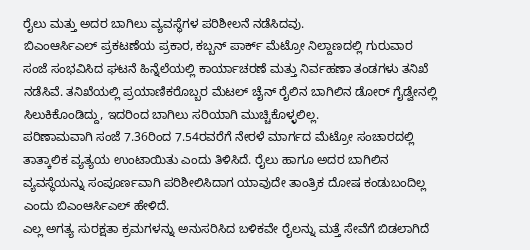ರೈಲು ಮತ್ತು ಅದರ ಬಾಗಿಲು ವ್ಯವಸ್ಥೆಗಳ ಪರಿಶೀಲನೆ ನಡೆಸಿದವು.
ಬಿಎಂಆರ್ಸಿಎಲ್ ಪ್ರಕಟಣೆಯ ಪ್ರಕಾರ, ಕಬ್ಬನ್ ಪಾರ್ಕ್ ಮೆಟ್ರೋ ನಿಲ್ದಾಣದಲ್ಲಿ ಗುರುವಾರ ಸಂಜೆ ಸಂಭವಿಸಿದ ಘಟನೆ ಹಿನ್ನೆಲೆಯಲ್ಲಿ ಕಾರ್ಯಾಚರಣೆ ಮತ್ತು ನಿರ್ವಹಣಾ ತಂಡಗಳು ತನಿಖೆ ನಡೆಸಿವೆ. ತನಿಖೆಯಲ್ಲಿ ಪ್ರಯಾಣಿಕರೊಬ್ಬರ ಮೆಟಲ್ ಚೈನ್ ರೈಲಿನ ಬಾಗಿಲಿನ ಡೋರ್ ಗೈಡ್ವೇನಲ್ಲಿ ಸಿಲುಕಿಕೊಂಡಿದ್ದು, ಇದರಿಂದ ಬಾಗಿಲು ಸರಿಯಾಗಿ ಮುಚ್ಚಿಕೊಳ್ಳಲಿಲ್ಲ.
ಪರಿಣಾಮವಾಗಿ ಸಂಜೆ 7.36ರಿಂದ 7.54ರವರೆಗೆ ನೇರಳೆ ಮಾರ್ಗದ ಮೆಟ್ರೋ ಸಂಚಾರದಲ್ಲಿ ತಾತ್ಕಾಲಿಕ ವ್ಯತ್ಯಯ ಉಂಟಾಯಿತು ಎಂದು ತಿಳಿಸಿದೆ. ರೈಲು ಹಾಗೂ ಅದರ ಬಾಗಿಲಿನ ವ್ಯವಸ್ಥೆಯನ್ನು ಸಂಪೂರ್ಣವಾಗಿ ಪರಿಶೀಲಿಸಿದಾಗ ಯಾವುದೇ ತಾಂತ್ರಿಕ ದೋಷ ಕಂಡುಬಂದಿಲ್ಲ ಎಂದು ಬಿಎಂಆರ್ಸಿಎಲ್ ಹೇಳಿದೆ.
ಎಲ್ಲ ಅಗತ್ಯ ಸುರಕ್ಷತಾ ಕ್ರಮಗಳನ್ನು ಅನುಸರಿಸಿದ ಬಳಿಕವೇ ರೈಲನ್ನು ಮತ್ತೆ ಸೇವೆಗೆ ಬಿಡಲಾಗಿದೆ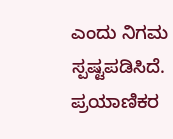ಎಂದು ನಿಗಮ ಸ್ಪಷ್ಟಪಡಿಸಿದೆ. ಪ್ರಯಾಣಿಕರ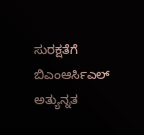ಸುರಕ್ಷತೆಗೆ ಬಿಎಂಆರ್ಸಿಎಲ್ ಅತ್ಯುನ್ನತ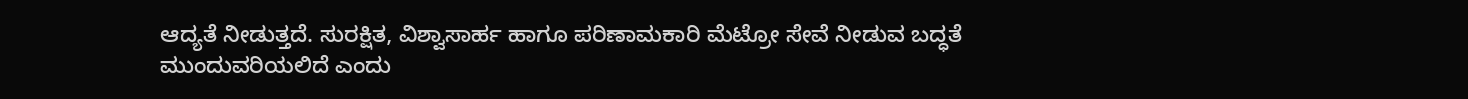ಆದ್ಯತೆ ನೀಡುತ್ತದೆ. ಸುರಕ್ಷಿತ, ವಿಶ್ವಾಸಾರ್ಹ ಹಾಗೂ ಪರಿಣಾಮಕಾರಿ ಮೆಟ್ರೋ ಸೇವೆ ನೀಡುವ ಬದ್ಧತೆ ಮುಂದುವರಿಯಲಿದೆ ಎಂದು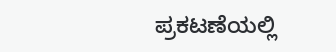ಪ್ರಕಟಣೆಯಲ್ಲಿ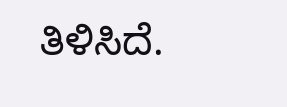ತಿಳಿಸಿದೆ.